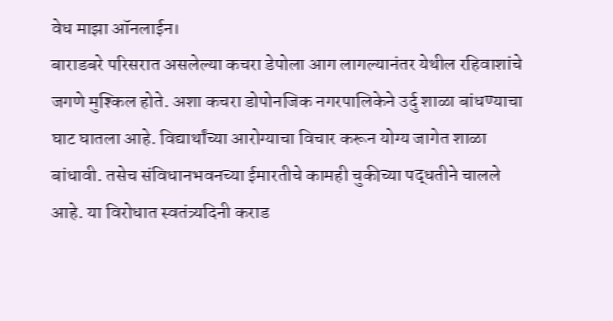वेध माझा ऑनलाईन।
बाराडबरे परिसरात असलेल्या कचरा डेपोला आग लागल्यानंतर येथील रहिवाशांचे जगणे मुश्किल होते. अशा कचरा डोपोनजिक नगरपालिकेने उर्दु शाळा बांधण्याचा घाट घातला आहे. विद्यार्थांच्या आरोग्याचा विचार करून योग्य जागेत शाळा बांधावी. तसेच संविधानभवनच्या ईमारतीचे कामही चुकीच्या पद्धतीने चालले आहे. या विरोधात स्वतंत्र्यदिनी कराड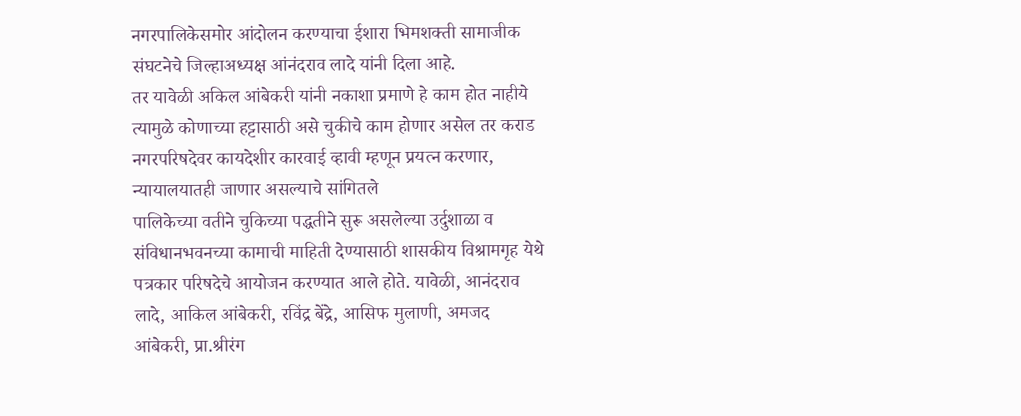नगरपालिकेसमोर आंदोलन करण्याचा ईशारा भिमशक्ती सामाजीक संघटनेचे जिल्हाअध्यक्ष आंनंदराव लादे यांनी दिला आहे.
तर यावेळी अकिल आंबेकरी यांनी नकाशा प्रमाणे हे काम होत नाहीये त्यामुळे कोणाच्या हट्टासाठी असे चुकीचे काम होणार असेल तर कराड नगरपरिषदेवर कायदेशीर कारवाई व्हावी म्हणून प्रयत्न करणार, न्यायालयातही जाणार असल्याचे सांगितले
पालिकेच्या वतीने चुकिच्या पद्धतीने सुरू असलेल्या उर्दुशाळा व संविधानभवनच्या कामाची माहिती देण्यासाठी शासकीय विश्रामगृह येथे पत्रकार परिषदेचे आयोजन करण्यात आले होते. यावेळी, आनंदराव लादे, आकिल आंबेकरी, रविंद्र बेंद्रे, आसिफ मुलाणी, अमजद आंबेकरी, प्रा.श्रीरंग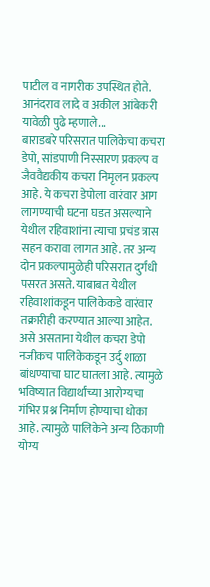पाटील व नागरीक उपस्थित होते.
आनंदराव लादे व अकील आंबेकरी यावेळी पुढे म्हणाले...
बाराडबरे परिसरात पालिकेचा कचरा डेपो, सांडपाणी निस्सारण प्रकल्प व जैववैद्यकीय कचरा निमृलन प्रकल्प आहे. ये कचरा डेपोला वारंवार आग लागण्याची घटना घडत असल्याने येथील रहिवाशांना त्याचा प्रचंड त्रास सहन करावा लागत आहे. तर अन्य दोन प्रकल्पामुळेही परिसरात दुर्गंधी पसरत असते. याबाबत येथील रहिवाशांकडून पालिकेकडे वारंवार तक्रारीही करण्यात आल्या आहेत.
असे असताना येथील कचरा डेपो नजीकच पालिकेकडून उर्दु शाळा बांधण्याचा घाट घातला आहे. त्यामुळे भविष्यात विद्यार्थांच्या आरोग्यचा गंभिर प्रश्न निर्माण होण्याचा धोका आहे. त्यामुळे पालिकेने अन्य ठिकाणी योग्य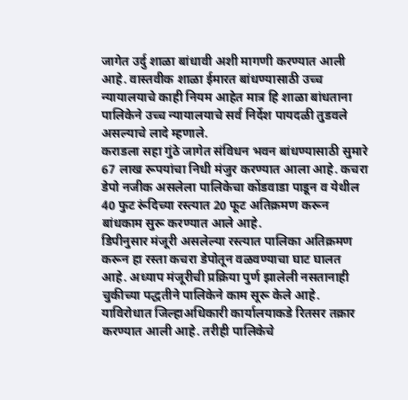जागेत उर्दु शाळा बांधावी अशी मागणी करण्यात आली आहे. वास्तवीक शाळा ईमारत बांधण्यासाठी उच्च न्यायालयाचे काही नियम आहेत मात्र हि शाळा बांधताना पालिकेने उच्च न्यायालयाचे सर्व निर्देश पायदळी तुडवले असल्याचे लादे म्हणाले.
कराडला सहा गुंठे जागेत संविधन भवन बांधण्यासाठी सुमारे 67 लाख रूपयांचा निधी मंजुर करण्यात आला आहे. कचरा डेपो नजीक असलेला पालिकेचा कोंडवाडा पाडून व येथील 40 फुट रूंदिच्या रस्त्यात 20 फूट अतिक्रमण करून बांधकाम सुरू करण्यात आले आहे.
डिपीनुसार मंजूरी असलेल्या रस्त्यात पालिका अतिक्रमण करून हा रस्ता कचरा डेपोतून वळवण्याचा घाट घालत आहे. अध्याप मंजूरीची प्रक्रिया पुर्ण झालेली नसतानाही चुकीच्या पद्धतीने पालिकेने काम सूरू केले आहे. याविरोधात जिल्हाअधिकारी कार्यालयाकडे रितसर तक्रार करण्यात आली आहे. तरीही पालिकेचे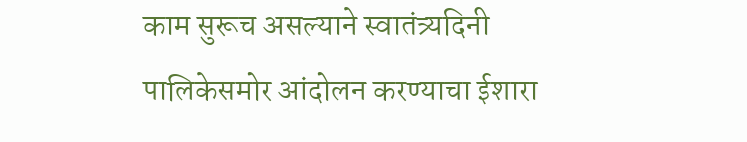काम सुरूच असल्याने स्वातंत्र्यदिनी पालिकेसमोर आंदोलन करण्याचा ईशारा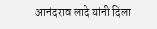आनंदराव लादे यांनी दिला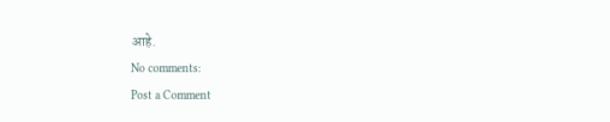आहे.
No comments:
Post a Comment